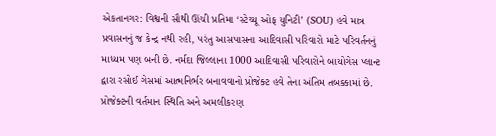એકતાનગર: વિશ્વની સૌથી ઊંચી પ્રતિમા ‘સ્ટેચ્યૂ ઓફ યુનિટી’ (SOU) હવે માત્ર પ્રવાસનનું જ કેન્દ્ર નથી રહી, પરંતુ આસપાસના આદિવાસી પરિવારો માટે પરિવર્તનનું માધ્યમ પણ બની છે. નર્મદા જિલ્લાના 1000 આદિવાસી પરિવારોને બાયોગેસ પ્લાન્ટ દ્વારા રસોઈ ગેસમાં આત્મનિર્ભર બનાવવાનો પ્રોજેક્ટ હવે તેના અંતિમ તબક્કામાં છે.
પ્રોજેક્ટની વર્તમાન સ્થિતિ અને અમલીકરણ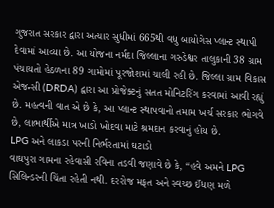ગુજરાત સરકાર દ્વારા અત્યાર સુધીમાં 665થી વધુ બાયોગેસ પ્લાન્ટ સ્થાપી દેવામાં આવ્યા છે. આ યોજના નર્મદા જિલ્લાના ગરુડેશ્વર તાલુકાની 38 ગ્રામ પંચાયતો હેઠળના 89 ગામોમાં પૂરજોશમાં ચાલી રહી છે. જિલ્લા ગ્રામ વિકાસ એજન્સી (DRDA) દ્વારા આ પ્રોજેક્ટનું સતત મોનિટરિંગ કરવામાં આવી રહ્યું છે. મહત્વની વાત એ છે કે, આ પ્લાન્ટ સ્થાપવાનો તમામ ખર્ચ સરકાર ભોગવે છે, લાભાર્થીએ માત્ર ખાડો ખોદવા માટે શ્રમદાન કરવાનું હોય છે.
LPG અને લાકડા પરની નિર્ભરતામાં ઘટાડો
વાઘપુરા ગામના રહેવાસી રવિના તડવી જણાવે છે કે, “હવે અમને LPG સિલિન્ડરની ચિંતા રહેતી નથી. દરરોજ મફત અને સ્વચ્છ ઈંધણ મળે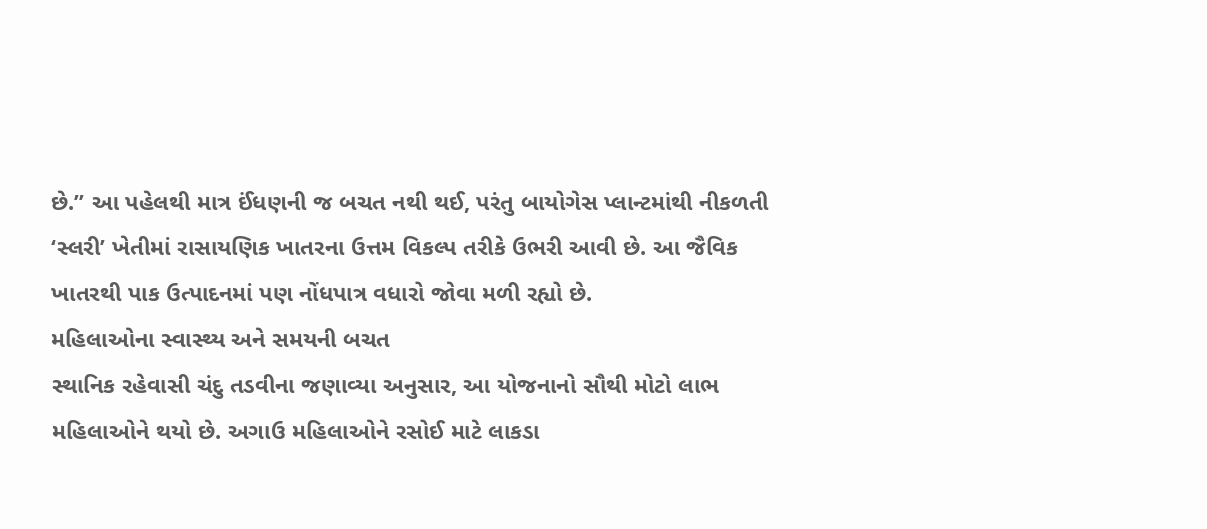છે.” આ પહેલથી માત્ર ઈંધણની જ બચત નથી થઈ, પરંતુ બાયોગેસ પ્લાન્ટમાંથી નીકળતી ‘સ્લરી’ ખેતીમાં રાસાયણિક ખાતરના ઉત્તમ વિકલ્પ તરીકે ઉભરી આવી છે. આ જૈવિક ખાતરથી પાક ઉત્પાદનમાં પણ નોંધપાત્ર વધારો જોવા મળી રહ્યો છે.
મહિલાઓના સ્વાસ્થ્ય અને સમયની બચત
સ્થાનિક રહેવાસી ચંદુ તડવીના જણાવ્યા અનુસાર, આ યોજનાનો સૌથી મોટો લાભ મહિલાઓને થયો છે. અગાઉ મહિલાઓને રસોઈ માટે લાકડા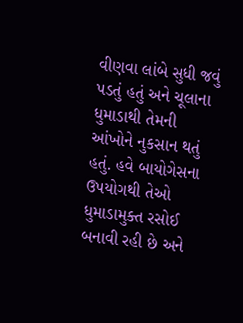વીણવા લાંબે સુધી જવું પડતું હતું અને ચૂલાના ધુમાડાથી તેમની આંખોને નુકસાન થતું હતું. હવે બાયોગેસના ઉપયોગથી તેઓ ધુમાડામુક્ત રસોઈ બનાવી રહી છે અને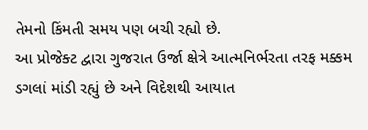તેમનો કિંમતી સમય પણ બચી રહ્યો છે.
આ પ્રોજેક્ટ દ્વારા ગુજરાત ઉર્જા ક્ષેત્રે આત્મનિર્ભરતા તરફ મક્કમ ડગલાં માંડી રહ્યું છે અને વિદેશથી આયાત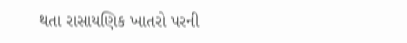થતા રાસાયણિક ખાતરો પરની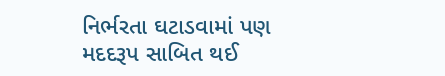નિર્ભરતા ઘટાડવામાં પણ મદદરૂપ સાબિત થઈ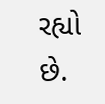રહ્યો છે.